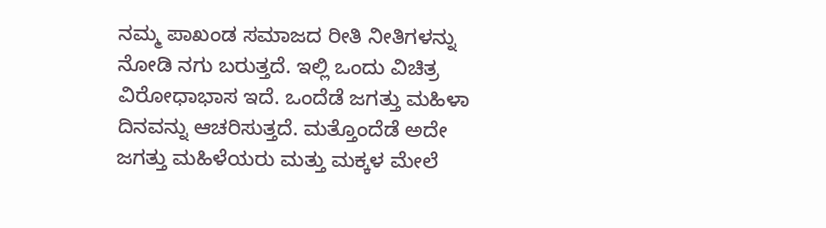ನಮ್ಮ ಪಾಖಂಡ ಸಮಾಜದ ರೀತಿ ನೀತಿಗಳನ್ನು ನೋಡಿ ನಗು ಬರುತ್ತದೆ. ಇಲ್ಲಿ ಒಂದು ವಿಚಿತ್ರ ವಿರೋಧಾಭಾಸ ಇದೆ. ಒಂದೆಡೆ ಜಗತ್ತು ಮಹಿಳಾ ದಿನವನ್ನು ಆಚರಿಸುತ್ತದೆ. ಮತ್ತೊಂದೆಡೆ ಅದೇ ಜಗತ್ತು ಮಹಿಳೆಯರು ಮತ್ತು ಮಕ್ಕಳ ಮೇಲೆ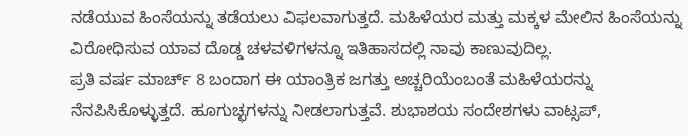ನಡೆಯುವ ಹಿಂಸೆಯನ್ನು ತಡೆಯಲು ವಿಫಲವಾಗುತ್ತದೆ. ಮಹಿಳೆಯರ ಮತ್ತು ಮಕ್ಕಳ ಮೇಲಿನ ಹಿಂಸೆಯನ್ನು ವಿರೋಧಿಸುವ ಯಾವ ದೊಡ್ಡ ಚಳವಳಿಗಳನ್ನೂ ಇತಿಹಾಸದಲ್ಲಿ ನಾವು ಕಾಣುವುದಿಲ್ಲ.
ಪ್ರತಿ ವರ್ಷ ಮಾರ್ಚ್ 8 ಬಂದಾಗ ಈ ಯಾಂತ್ರಿಕ ಜಗತ್ತು ಅಚ್ಚರಿಯೆಂಬಂತೆ ಮಹಿಳೆಯರನ್ನು ನೆನಪಿಸಿಕೊಳ್ಳುತ್ತದೆ. ಹೂಗುಚ್ಛಗಳನ್ನು ನೀಡಲಾಗುತ್ತವೆ. ಶುಭಾಶಯ ಸಂದೇಶಗಳು ವಾಟ್ಸಪ್,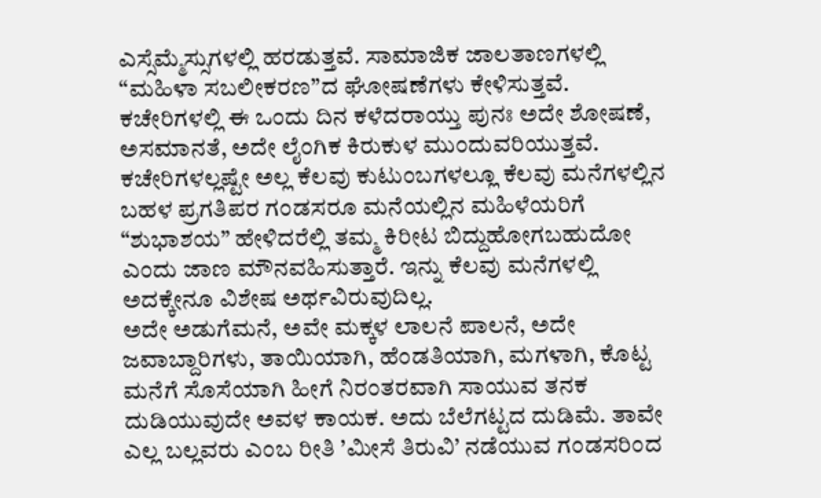ಎಸ್ಸೆಮ್ಮೆಸ್ಸುಗಳಲ್ಲಿ ಹರಡುತ್ತವೆ. ಸಾಮಾಜಿಕ ಜಾಲತಾಣಗಳಲ್ಲಿ “ಮಹಿಳಾ ಸಬಲೀಕರಣ”ದ ಘೋಷಣೆಗಳು ಕೇಳಿಸುತ್ತವೆ. ಕಚೇರಿಗಳಲ್ಲಿ ಈ ಒಂದು ದಿನ ಕಳೆದರಾಯ್ತು ಪುನಃ ಅದೇ ಶೋಷಣೆ, ಅಸಮಾನತೆ, ಅದೇ ಲೈಂಗಿಕ ಕಿರುಕುಳ ಮುಂದುವರಿಯುತ್ತವೆ. ಕಚೇರಿಗಳಲ್ಲಷ್ಟೇ ಅಲ್ಲ ಕೆಲವು ಕುಟುಂಬಗಳಲ್ಲೂ ಕೆಲವು ಮನೆಗಳಲ್ಲಿನ ಬಹಳ ಪ್ರಗತಿಪರ ಗಂಡಸರೂ ಮನೆಯಲ್ಲಿನ ಮಹಿಳೆಯರಿಗೆ “ಶುಭಾಶಯ” ಹೇಳಿದರೆಲ್ಲಿ ತಮ್ಮ ಕಿರೀಟ ಬಿದ್ದುಹೋಗಬಹುದೋ ಎಂದು ಜಾಣ ಮೌನವಹಿಸುತ್ತಾರೆ. ಇನ್ನು ಕೆಲವು ಮನೆಗಳಲ್ಲಿ ಅದಕ್ಕೇನೂ ವಿಶೇಷ ಅರ್ಥವಿರುವುದಿಲ್ಲ.
ಅದೇ ಅಡುಗೆಮನೆ, ಅವೇ ಮಕ್ಕಳ ಲಾಲನೆ ಪಾಲನೆ, ಅದೇ ಜವಾಬ್ದಾರಿಗಳು, ತಾಯಿಯಾಗಿ, ಹೆಂಡತಿಯಾಗಿ, ಮಗಳಾಗಿ, ಕೊಟ್ಟ ಮನೆಗೆ ಸೊಸೆಯಾಗಿ ಹೀಗೆ ನಿರಂತರವಾಗಿ ಸಾಯುವ ತನಕ ದುಡಿಯುವುದೇ ಅವಳ ಕಾಯಕ. ಅದು ಬೆಲೆಗಟ್ಟದ ದುಡಿಮೆ. ತಾವೇ ಎಲ್ಲ ಬಲ್ಲವರು ಎಂಬ ರೀತಿ ’ಮೀಸೆ ತಿರುವಿ’ ನಡೆಯುವ ಗಂಡಸರಿಂದ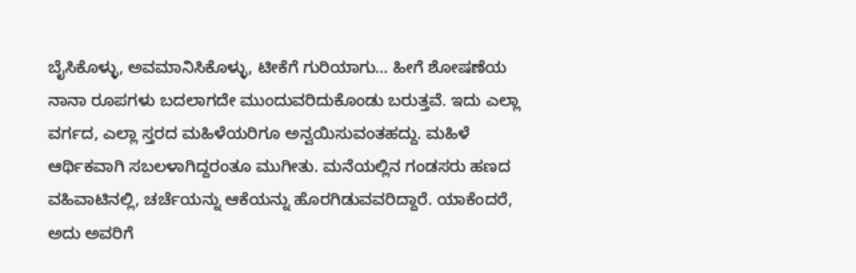ಬೈಸಿಕೊಳ್ಳು, ಅವಮಾನಿಸಿಕೊಳ್ಳು, ಟೀಕೆಗೆ ಗುರಿಯಾಗು… ಹೀಗೆ ಶೋಷಣೆಯ ನಾನಾ ರೂಪಗಳು ಬದಲಾಗದೇ ಮುಂದುವರಿದುಕೊಂಡು ಬರುತ್ತವೆ. ಇದು ಎಲ್ಲಾ ವರ್ಗದ, ಎಲ್ಲಾ ಸ್ತರದ ಮಹಿಳೆಯರಿಗೂ ಅನ್ವಯಿಸುವಂತಹದ್ದು. ಮಹಿಳೆ ಆರ್ಥಿಕವಾಗಿ ಸಬಲಳಾಗಿದ್ದರಂತೂ ಮುಗೀತು. ಮನೆಯಲ್ಲಿನ ಗಂಡಸರು ಹಣದ ವಹಿವಾಟಿನಲ್ಲಿ, ಚರ್ಚೆಯನ್ನು ಆಕೆಯನ್ನು ಹೊರಗಿಡುವವರಿದ್ದಾರೆ. ಯಾಕೆಂದರೆ, ಅದು ಅವರಿಗೆ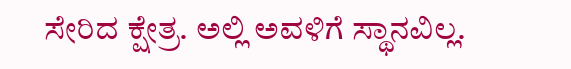ಸೇರಿದ ಕ್ಷೇತ್ರ. ಅಲ್ಲಿ ಅವಳಿಗೆ ಸ್ಥಾನವಿಲ್ಲ.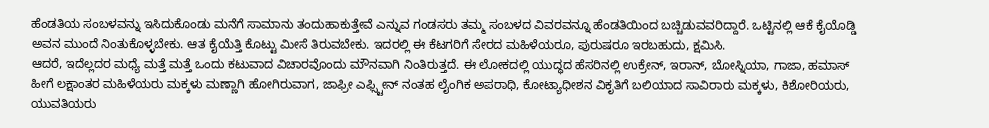ಹೆಂಡತಿಯ ಸಂಬಳವನ್ನು ಇಸಿದುಕೊಂಡು ಮನೆಗೆ ಸಾಮಾನು ತಂದುಹಾಕುತ್ತೇವೆ ಎನ್ನುವ ಗಂಡಸರು ತಮ್ಮ ಸಂಬಳದ ವಿವರವನ್ನೂ ಹೆಂಡತಿಯಿಂದ ಬಚ್ಚಿಡುವವರಿದ್ದಾರೆ. ಒಟ್ಟಿನಲ್ಲಿ ಆಕೆ ಕೈಯೊಡ್ಡಿ ಅವನ ಮುಂದೆ ನಿಂತುಕೊಳ್ಳಬೇಕು. ಆತ ಕೈಯೆತ್ತಿ ಕೊಟ್ಟು ಮೀಸೆ ತಿರುವಬೇಕು. ಇದರಲ್ಲಿ ಈ ಕೆಟಗರಿಗೆ ಸೇರದ ಮಹಿಳೆಯರೂ, ಪುರುಷರೂ ಇರಬಹುದು, ಕ್ಷಮಿಸಿ.
ಆದರೆ, ಇದೆಲ್ಲದರ ಮಧ್ಯೆ ಮತ್ತೆ ಮತ್ತೆ ಒಂದು ಕಟುವಾದ ವಿಚಾರವೊಂದು ಮೌನವಾಗಿ ನಿಂತಿರುತ್ತದೆ. ಈ ಲೋಕದಲ್ಲಿ ಯುದ್ಧದ ಹೆಸರಿನಲ್ಲಿ ಉಕ್ರೇನ್, ಇರಾನ್, ಬೋಸ್ನಿಯಾ, ಗಾಜಾ, ಹಮಾಸ್ ಹೀಗೆ ಲಕ್ಷಾಂತರ ಮಹಿಳೆಯರು ಮಕ್ಕಳು ಮಣ್ಣಾಗಿ ಹೋಗಿರುವಾಗ, ಜಾಫ್ರೀ ಎಫ್ಸ್ಟೀನ್ ನಂತಹ ಲೈಂಗಿಕ ಅಪರಾಧಿ, ಕೋಟ್ಯಾಧೀಶನ ವಿಕೃತಿಗೆ ಬಲಿಯಾದ ಸಾವಿರಾರು ಮಕ್ಕಳು, ಕಿಶೋರಿಯರು, ಯುವತಿಯರು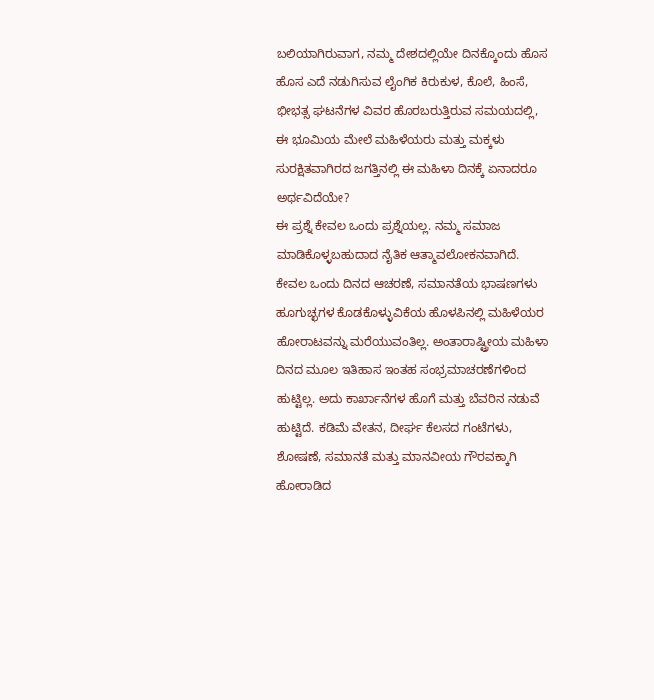ಬಲಿಯಾಗಿರುವಾಗ, ನಮ್ಮ ದೇಶದಲ್ಲಿಯೇ ದಿನಕ್ಕೊಂದು ಹೊಸ ಹೊಸ ಎದೆ ನಡುಗಿಸುವ ಲೈಂಗಿಕ ಕಿರುಕುಳ, ಕೊಲೆ, ಹಿಂಸೆ, ಭೀಭತ್ಸ ಘಟನೆಗಳ ವಿವರ ಹೊರಬರುತ್ತಿರುವ ಸಮಯದಲ್ಲಿ, ಈ ಭೂಮಿಯ ಮೇಲೆ ಮಹಿಳೆಯರು ಮತ್ತು ಮಕ್ಕಳು ಸುರಕ್ಷಿತವಾಗಿರದ ಜಗತ್ತಿನಲ್ಲಿ ಈ ಮಹಿಳಾ ದಿನಕ್ಕೆ ಏನಾದರೂ ಅರ್ಥವಿದೆಯೇ?
ಈ ಪ್ರಶ್ನೆ ಕೇವಲ ಒಂದು ಪ್ರಶ್ನೆಯಲ್ಲ. ನಮ್ಮ ಸಮಾಜ ಮಾಡಿಕೊಳ್ಳಬಹುದಾದ ನೈತಿಕ ಆತ್ಮಾವಲೋಕನವಾಗಿದೆ. ಕೇವಲ ಒಂದು ದಿನದ ಆಚರಣೆ, ಸಮಾನತೆಯ ಭಾಷಣಗಳು ಹೂಗುಚ್ಛಗಳ ಕೊಡಕೊಳ್ಳುವಿಕೆಯ ಹೊಳಪಿನಲ್ಲಿ ಮಹಿಳೆಯರ ಹೋರಾಟವನ್ನು ಮರೆಯುವಂತಿಲ್ಲ. ಅಂತಾರಾಷ್ಟ್ರೀಯ ಮಹಿಳಾ ದಿನದ ಮೂಲ ಇತಿಹಾಸ ಇಂತಹ ಸಂಭ್ರಮಾಚರಣೆಗಳಿಂದ ಹುಟ್ಟಿಲ್ಲ. ಅದು ಕಾರ್ಖಾನೆಗಳ ಹೊಗೆ ಮತ್ತು ಬೆವರಿನ ನಡುವೆ ಹುಟ್ಟಿದೆ. ಕಡಿಮೆ ವೇತನ, ದೀರ್ಘ ಕೆಲಸದ ಗಂಟೆಗಳು, ಶೋಷಣೆ, ಸಮಾನತೆ ಮತ್ತು ಮಾನವೀಯ ಗೌರವಕ್ಕಾಗಿ ಹೋರಾಡಿದ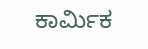ಕಾರ್ಮಿಕ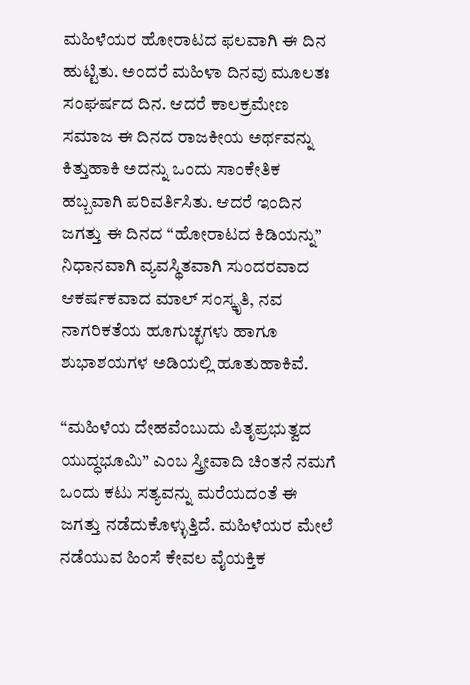ಮಹಿಳೆಯರ ಹೋರಾಟದ ಫಲವಾಗಿ ಈ ದಿನ ಹುಟ್ಟಿತು. ಅಂದರೆ ಮಹಿಳಾ ದಿನವು ಮೂಲತಃ ಸಂಘರ್ಷದ ದಿನ. ಆದರೆ ಕಾಲಕ್ರಮೇಣ ಸಮಾಜ ಈ ದಿನದ ರಾಜಕೀಯ ಅರ್ಥವನ್ನು ಕಿತ್ತುಹಾಕಿ ಅದನ್ನು ಒಂದು ಸಾಂಕೇತಿಕ ಹಬ್ಬವಾಗಿ ಪರಿವರ್ತಿಸಿತು. ಆದರೆ ಇಂದಿನ ಜಗತ್ತು ಈ ದಿನದ “ಹೋರಾಟದ ಕಿಡಿಯನ್ನು” ನಿಧಾನವಾಗಿ ವ್ಯವಸ್ಥಿತವಾಗಿ ಸುಂದರವಾದ ಆಕರ್ಷಕವಾದ ಮಾಲ್ ಸಂಸ್ಕೃತಿ, ನವ ನಾಗರಿಕತೆಯ ಹೂಗುಚ್ಛಗಳು ಹಾಗೂ ಶುಭಾಶಯಗಳ ಅಡಿಯಲ್ಲಿ ಹೂತುಹಾಕಿವೆ.

“ಮಹಿಳೆಯ ದೇಹವೆಂಬುದು ಪಿತೃಪ್ರಭುತ್ವದ ಯುದ್ಧಭೂಮಿ” ಎಂಬ ಸ್ತ್ರೀವಾದಿ ಚಿಂತನೆ ನಮಗೆ ಒಂದು ಕಟು ಸತ್ಯವನ್ನು ಮರೆಯದಂತೆ ಈ ಜಗತ್ತು ನಡೆದುಕೊಳ್ಳುತ್ತಿದೆ. ಮಹಿಳೆಯರ ಮೇಲೆ ನಡೆಯುವ ಹಿಂಸೆ ಕೇವಲ ವೈಯಕ್ತಿಕ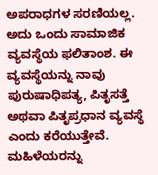ಅಪರಾಧಗಳ ಸರಣಿಯಲ್ಲ. ಅದು ಒಂದು ಸಾಮಾಜಿಕ ವ್ಯವಸ್ಥೆಯ ಫಲಿತಾಂಶ. ಈ ವ್ಯವಸ್ಥೆಯನ್ನು ನಾವು ಪುರುಷಾಧಿಪತ್ಯ, ಪಿತೃಸತ್ತೆ ಅಥವಾ ಪಿತೃಪ್ರಧಾನ ವ್ಯವಸ್ಥೆ ಎಂದು ಕರೆಯುತ್ತೇವೆ. ಮಹಿಳೆಯರನ್ನು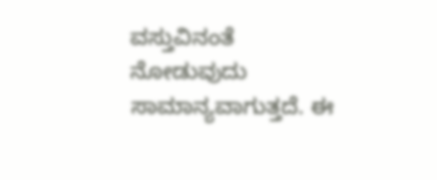ವಸ್ತುವಿನಂತೆ ನೋಡುವುದು ಸಾಮಾನ್ಯವಾಗುತ್ತದೆ. ಈ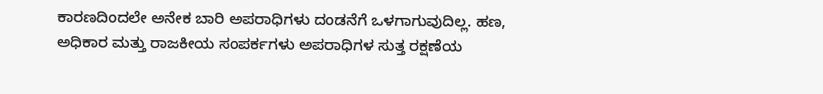ಕಾರಣದಿಂದಲೇ ಅನೇಕ ಬಾರಿ ಅಪರಾಧಿಗಳು ದಂಡನೆಗೆ ಒಳಗಾಗುವುದಿಲ್ಲ. ಹಣ, ಅಧಿಕಾರ ಮತ್ತು ರಾಜಕೀಯ ಸಂಪರ್ಕಗಳು ಅಪರಾಧಿಗಳ ಸುತ್ತ ರಕ್ಷಣೆಯ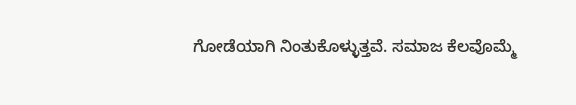ಗೋಡೆಯಾಗಿ ನಿಂತುಕೊಳ್ಳುತ್ತವೆ. ಸಮಾಜ ಕೆಲವೊಮ್ಮೆ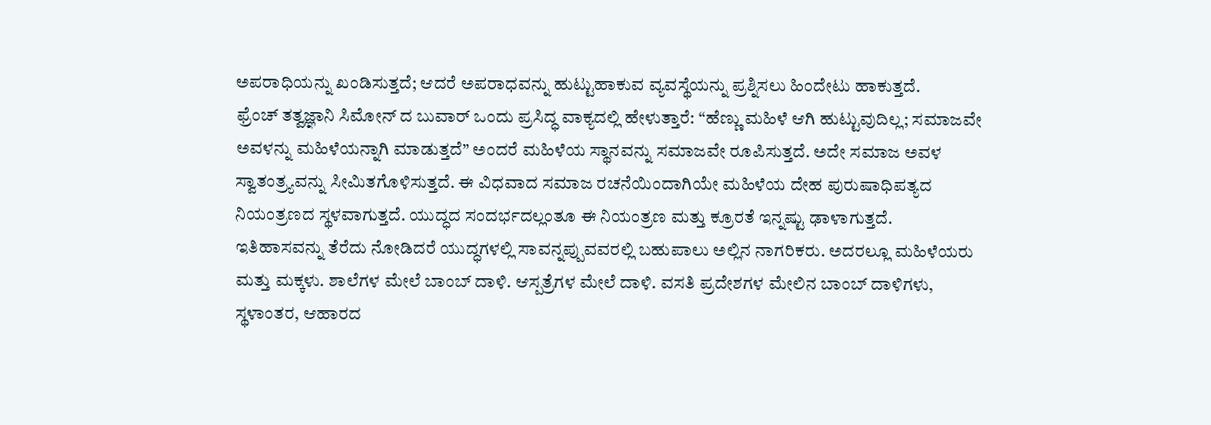ಅಪರಾಧಿಯನ್ನು ಖಂಡಿಸುತ್ತದೆ; ಆದರೆ ಅಪರಾಧವನ್ನು ಹುಟ್ಟುಹಾಕುವ ವ್ಯವಸ್ಥೆಯನ್ನು ಪ್ರಶ್ನಿಸಲು ಹಿಂದೇಟು ಹಾಕುತ್ತದೆ.
ಫ್ರೆಂಚ್ ತತ್ವಜ್ಞಾನಿ ಸಿಮೋನ್ ದ ಬುವಾರ್ ಒಂದು ಪ್ರಸಿದ್ಧ ವಾಕ್ಯದಲ್ಲಿ ಹೇಳುತ್ತಾರೆ: “ಹೆಣ್ಣು ಮಹಿಳೆ ಆಗಿ ಹುಟ್ಟುವುದಿಲ್ಲ; ಸಮಾಜವೇ ಅವಳನ್ನು ಮಹಿಳೆಯನ್ನಾಗಿ ಮಾಡುತ್ತದೆ” ಅಂದರೆ ಮಹಿಳೆಯ ಸ್ಥಾನವನ್ನು ಸಮಾಜವೇ ರೂಪಿಸುತ್ತದೆ. ಅದೇ ಸಮಾಜ ಅವಳ ಸ್ವಾತಂತ್ರ್ಯವನ್ನು ಸೀಮಿತಗೊಳಿಸುತ್ತದೆ. ಈ ವಿಧವಾದ ಸಮಾಜ ರಚನೆಯಿಂದಾಗಿಯೇ ಮಹಿಳೆಯ ದೇಹ ಪುರುಷಾಧಿಪತ್ಯದ ನಿಯಂತ್ರಣದ ಸ್ಥಳವಾಗುತ್ತದೆ. ಯುದ್ಧದ ಸಂದರ್ಭದಲ್ಲಂತೂ ಈ ನಿಯಂತ್ರಣ ಮತ್ತು ಕ್ರೂರತೆ ಇನ್ನಷ್ಟು ಢಾಳಾಗುತ್ತದೆ.
ಇತಿಹಾಸವನ್ನು ತೆರೆದು ನೋಡಿದರೆ ಯುದ್ಧಗಳಲ್ಲಿ ಸಾವನ್ನಪ್ಪುವವರಲ್ಲಿ ಬಹುಪಾಲು ಅಲ್ಲಿನ ನಾಗರಿಕರು. ಅದರಲ್ಲೂ ಮಹಿಳೆಯರು ಮತ್ತು ಮಕ್ಕಳು. ಶಾಲೆಗಳ ಮೇಲೆ ಬಾಂಬ್ ದಾಳಿ. ಆಸ್ಪತ್ರೆಗಳ ಮೇಲೆ ದಾಳಿ. ವಸತಿ ಪ್ರದೇಶಗಳ ಮೇಲಿನ ಬಾಂಬ್ ದಾಳಿಗಳು, ಸ್ಥಳಾಂತರ, ಆಹಾರದ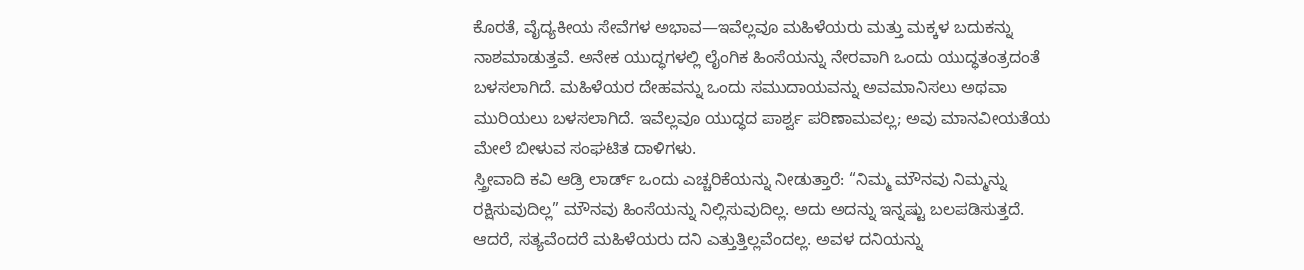ಕೊರತೆ, ವೈದ್ಯಕೀಯ ಸೇವೆಗಳ ಅಭಾವ—ಇವೆಲ್ಲವೂ ಮಹಿಳೆಯರು ಮತ್ತು ಮಕ್ಕಳ ಬದುಕನ್ನು ನಾಶಮಾಡುತ್ತವೆ. ಅನೇಕ ಯುದ್ಧಗಳಲ್ಲಿ ಲೈಂಗಿಕ ಹಿಂಸೆಯನ್ನು ನೇರವಾಗಿ ಒಂದು ಯುದ್ಧತಂತ್ರದಂತೆ ಬಳಸಲಾಗಿದೆ. ಮಹಿಳೆಯರ ದೇಹವನ್ನು ಒಂದು ಸಮುದಾಯವನ್ನು ಅವಮಾನಿಸಲು ಅಥವಾ ಮುರಿಯಲು ಬಳಸಲಾಗಿದೆ. ಇವೆಲ್ಲವೂ ಯುದ್ಧದ ಪಾರ್ಶ್ವ ಪರಿಣಾಮವಲ್ಲ; ಅವು ಮಾನವೀಯತೆಯ ಮೇಲೆ ಬೀಳುವ ಸಂಘಟಿತ ದಾಳಿಗಳು.
ಸ್ತ್ರೀವಾದಿ ಕವಿ ಆಡ್ರಿ ಲಾರ್ಡ್ ಒಂದು ಎಚ್ಚರಿಕೆಯನ್ನು ನೀಡುತ್ತಾರೆ: “ನಿಮ್ಮ ಮೌನವು ನಿಮ್ಮನ್ನು ರಕ್ಷಿಸುವುದಿಲ್ಲ” ಮೌನವು ಹಿಂಸೆಯನ್ನು ನಿಲ್ಲಿಸುವುದಿಲ್ಲ. ಅದು ಅದನ್ನು ಇನ್ನಷ್ಟು ಬಲಪಡಿಸುತ್ತದೆ. ಆದರೆ, ಸತ್ಯವೆಂದರೆ ಮಹಿಳೆಯರು ದನಿ ಎತ್ತುತ್ತಿಲ್ಲವೆಂದಲ್ಲ. ಅವಳ ದನಿಯನ್ನು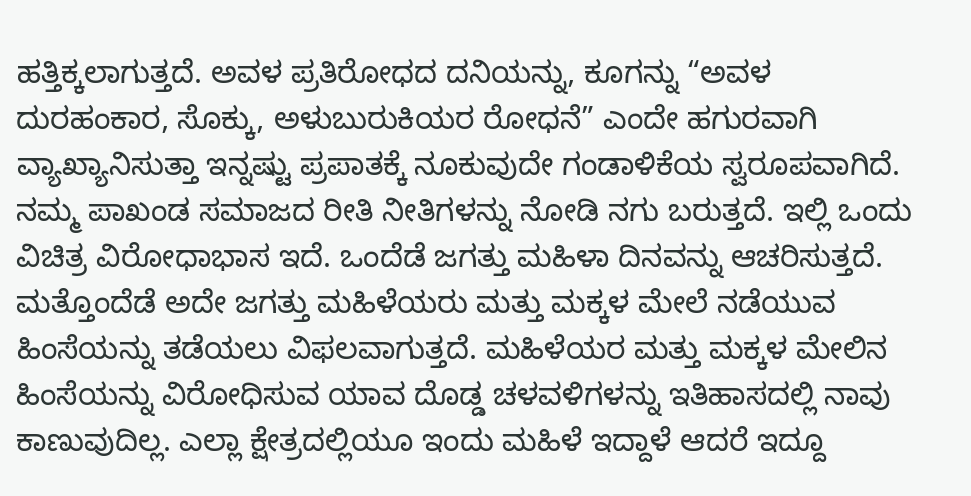ಹತ್ತಿಕ್ಕಲಾಗುತ್ತದೆ. ಅವಳ ಪ್ರತಿರೋಧದ ದನಿಯನ್ನು, ಕೂಗನ್ನು “ಅವಳ ದುರಹಂಕಾರ, ಸೊಕ್ಕು, ಅಳುಬುರುಕಿಯರ ರೋಧನೆ” ಎಂದೇ ಹಗುರವಾಗಿ ವ್ಯಾಖ್ಯಾನಿಸುತ್ತಾ ಇನ್ನಷ್ಟು ಪ್ರಪಾತಕ್ಕೆ ನೂಕುವುದೇ ಗಂಡಾಳಿಕೆಯ ಸ್ವರೂಪವಾಗಿದೆ.
ನಮ್ಮ ಪಾಖಂಡ ಸಮಾಜದ ರೀತಿ ನೀತಿಗಳನ್ನು ನೋಡಿ ನಗು ಬರುತ್ತದೆ. ಇಲ್ಲಿ ಒಂದು ವಿಚಿತ್ರ ವಿರೋಧಾಭಾಸ ಇದೆ. ಒಂದೆಡೆ ಜಗತ್ತು ಮಹಿಳಾ ದಿನವನ್ನು ಆಚರಿಸುತ್ತದೆ. ಮತ್ತೊಂದೆಡೆ ಅದೇ ಜಗತ್ತು ಮಹಿಳೆಯರು ಮತ್ತು ಮಕ್ಕಳ ಮೇಲೆ ನಡೆಯುವ ಹಿಂಸೆಯನ್ನು ತಡೆಯಲು ವಿಫಲವಾಗುತ್ತದೆ. ಮಹಿಳೆಯರ ಮತ್ತು ಮಕ್ಕಳ ಮೇಲಿನ ಹಿಂಸೆಯನ್ನು ವಿರೋಧಿಸುವ ಯಾವ ದೊಡ್ಡ ಚಳವಳಿಗಳನ್ನು ಇತಿಹಾಸದಲ್ಲಿ ನಾವು ಕಾಣುವುದಿಲ್ಲ. ಎಲ್ಲಾ ಕ್ಷೇತ್ರದಲ್ಲಿಯೂ ಇಂದು ಮಹಿಳೆ ಇದ್ದಾಳೆ ಆದರೆ ಇದ್ದೂ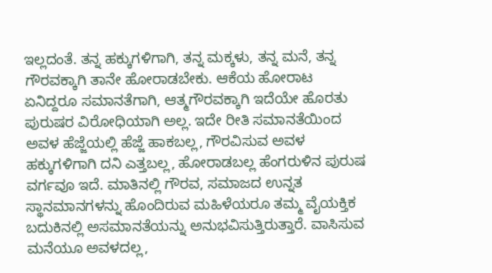ಇಲ್ಲದಂತೆ. ತನ್ನ ಹಕ್ಕುಗಳಿಗಾಗಿ, ತನ್ನ ಮಕ್ಕಳು, ತನ್ನ ಮನೆ, ತನ್ನ ಗೌರವಕ್ಕಾಗಿ ತಾನೇ ಹೋರಾಡಬೇಕು. ಆಕೆಯ ಹೋರಾಟ ಏನಿದ್ದರೂ ಸಮಾನತೆಗಾಗಿ, ಆತ್ಮಗೌರವಕ್ಕಾಗಿ ಇದೆಯೇ ಹೊರತು ಪುರುಷರ ವಿರೋಧಿಯಾಗಿ ಅಲ್ಲ. ಇದೇ ರೀತಿ ಸಮಾನತೆಯಿಂದ ಅವಳ ಹೆಜ್ಜೆಯಲ್ಲಿ ಹೆಜ್ಜೆ ಹಾಕಬಲ್ಲ, ಗೌರವಿಸುವ ಅವಳ ಹಕ್ಕುಗಳಿಗಾಗಿ ದನಿ ಎತ್ತಬಲ್ಲ, ಹೋರಾಡಬಲ್ಲ ಹೆಂಗರುಳಿನ ಪುರುಷ ವರ್ಗವೂ ಇದೆ. ಮಾತಿನಲ್ಲಿ ಗೌರವ, ಸಮಾಜದ ಉನ್ನತ ಸ್ಥಾನಮಾನಗಳನ್ನು ಹೊಂದಿರುವ ಮಹಿಳೆಯರೂ ತಮ್ಮ ವೈಯಕ್ತಿಕ ಬದುಕಿನಲ್ಲಿ ಅಸಮಾನತೆಯನ್ನು ಅನುಭವಿಸುತ್ತಿರುತ್ತಾರೆ. ವಾಸಿಸುವ ಮನೆಯೂ ಅವಳದಲ್ಲ,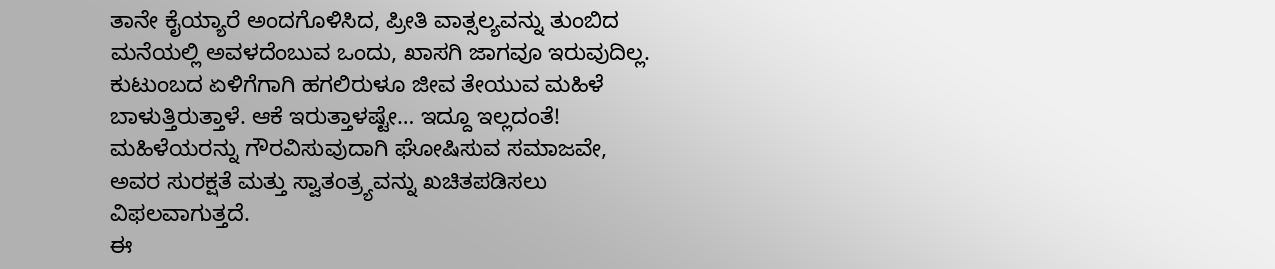ತಾನೇ ಕೈಯ್ಯಾರೆ ಅಂದಗೊಳಿಸಿದ, ಪ್ರೀತಿ ವಾತ್ಸಲ್ಯವನ್ನು ತುಂಬಿದ ಮನೆಯಲ್ಲಿ ಅವಳದೆಂಬುವ ಒಂದು, ಖಾಸಗಿ ಜಾಗವೂ ಇರುವುದಿಲ್ಲ. ಕುಟುಂಬದ ಏಳಿಗೆಗಾಗಿ ಹಗಲಿರುಳೂ ಜೀವ ತೇಯುವ ಮಹಿಳೆ ಬಾಳುತ್ತಿರುತ್ತಾಳೆ. ಆಕೆ ಇರುತ್ತಾಳಷ್ಟೇ… ಇದ್ದೂ ಇಲ್ಲದಂತೆ! ಮಹಿಳೆಯರನ್ನು ಗೌರವಿಸುವುದಾಗಿ ಘೋಷಿಸುವ ಸಮಾಜವೇ, ಅವರ ಸುರಕ್ಷತೆ ಮತ್ತು ಸ್ವಾತಂತ್ರ್ಯವನ್ನು ಖಚಿತಪಡಿಸಲು ವಿಫಲವಾಗುತ್ತದೆ.
ಈ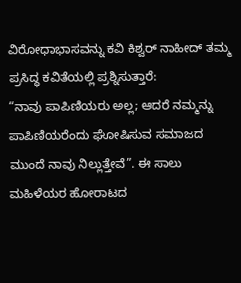ವಿರೋಧಾಭಾಸವನ್ನು ಕವಿ ಕಿಶ್ವರ್ ನಾಹೀದ್ ತಮ್ಮ ಪ್ರಸಿದ್ಧ ಕವಿತೆಯಲ್ಲಿ ಪ್ರಶ್ನಿಸುತ್ತಾರೆ:
“ನಾವು ಪಾಪಿಣಿಯರು ಅಲ್ಲ; ಆದರೆ ನಮ್ಮನ್ನು ಪಾಪಿಣಿಯರೆಂದು ಘೋಷಿಸುವ ಸಮಾಜದ ಮುಂದೆ ನಾವು ನಿಲ್ಲುತ್ತೇವೆ”. ಈ ಸಾಲು ಮಹಿಳೆಯರ ಹೋರಾಟದ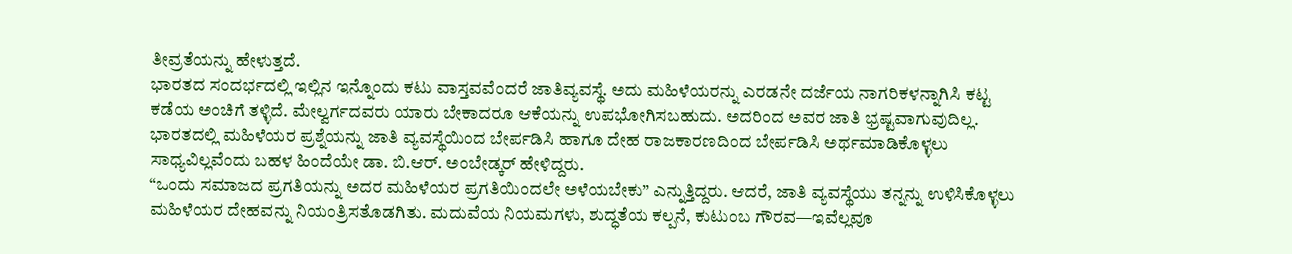ತೀವ್ರತೆಯನ್ನು ಹೇಳುತ್ತದೆ.
ಭಾರತದ ಸಂದರ್ಭದಲ್ಲಿ ಇಲ್ಲಿನ ಇನ್ನೊಂದು ಕಟು ವಾಸ್ತವವೆಂದರೆ ಜಾತಿವ್ಯವಸ್ಥೆ. ಅದು ಮಹಿಳೆಯರನ್ನು ಎರಡನೇ ದರ್ಜೆಯ ನಾಗರಿಕಳನ್ನಾಗಿಸಿ ಕಟ್ಟ ಕಡೆಯ ಅಂಚಿಗೆ ತಳ್ಳಿದೆ. ಮೇಲ್ವರ್ಗದವರು ಯಾರು ಬೇಕಾದರೂ ಆಕೆಯನ್ನು ಉಪಭೋಗಿಸಬಹುದು. ಅದರಿಂದ ಅವರ ಜಾತಿ ಭ್ರಷ್ಟವಾಗುವುದಿಲ್ಲ. ಭಾರತದಲ್ಲಿ ಮಹಿಳೆಯರ ಪ್ರಶ್ನೆಯನ್ನು ಜಾತಿ ವ್ಯವಸ್ಥೆಯಿಂದ ಬೇರ್ಪಡಿಸಿ ಹಾಗೂ ದೇಹ ರಾಜಕಾರಣದಿಂದ ಬೇರ್ಪಡಿಸಿ ಅರ್ಥಮಾಡಿಕೊಳ್ಳಲು ಸಾಧ್ಯವಿಲ್ಲವೆಂದು ಬಹಳ ಹಿಂದೆಯೇ ಡಾ. ಬಿ.ಆರ್. ಅಂಬೇಡ್ಕರ್ ಹೇಳಿದ್ದರು.
“ಒಂದು ಸಮಾಜದ ಪ್ರಗತಿಯನ್ನು ಅದರ ಮಹಿಳೆಯರ ಪ್ರಗತಿಯಿಂದಲೇ ಅಳೆಯಬೇಕು” ಎನ್ನುತ್ತಿದ್ದರು. ಆದರೆ, ಜಾತಿ ವ್ಯವಸ್ಥೆಯು ತನ್ನನ್ನು ಉಳಿಸಿಕೊಳ್ಳಲು ಮಹಿಳೆಯರ ದೇಹವನ್ನು ನಿಯಂತ್ರಿಸತೊಡಗಿತು. ಮದುವೆಯ ನಿಯಮಗಳು, ಶುದ್ಧತೆಯ ಕಲ್ಪನೆ, ಕುಟುಂಬ ಗೌರವ—ಇವೆಲ್ಲವೂ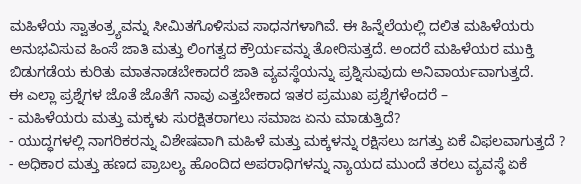ಮಹಿಳೆಯ ಸ್ವಾತಂತ್ರ್ಯವನ್ನು ಸೀಮಿತಗೊಳಿಸುವ ಸಾಧನಗಳಾಗಿವೆ. ಈ ಹಿನ್ನೆಲೆಯಲ್ಲಿ ದಲಿತ ಮಹಿಳೆಯರು ಅನುಭವಿಸುವ ಹಿಂಸೆ ಜಾತಿ ಮತ್ತು ಲಿಂಗತ್ವದ ಕ್ರೌರ್ಯವನ್ನು ತೋರಿಸುತ್ತದೆ. ಅಂದರೆ ಮಹಿಳೆಯರ ಮುಕ್ತಿ ಬಿಡುಗಡೆಯ ಕುರಿತು ಮಾತನಾಡಬೇಕಾದರೆ ಜಾತಿ ವ್ಯವಸ್ಥೆಯನ್ನು ಪ್ರಶ್ನಿಸುವುದು ಅನಿವಾರ್ಯವಾಗುತ್ತದೆ.
ಈ ಎಲ್ಲಾ ಪ್ರಶ್ನೆಗಳ ಜೊತೆ ಜೊತೆಗೆ ನಾವು ಎತ್ತಬೇಕಾದ ಇತರ ಪ್ರಮುಖ ಪ್ರಶ್ನೆಗಳೆಂದರೆ –
- ಮಹಿಳೆಯರು ಮತ್ತು ಮಕ್ಕಳು ಸುರಕ್ಷಿತರಾಗಲು ಸಮಾಜ ಏನು ಮಾಡುತ್ತಿದೆ?
- ಯುದ್ಧಗಳಲ್ಲಿ ನಾಗರಿಕರನ್ನು ವಿಶೇಷವಾಗಿ ಮಹಿಳೆ ಮತ್ತು ಮಕ್ಕಳನ್ನು ರಕ್ಷಿಸಲು ಜಗತ್ತು ಏಕೆ ವಿಫಲವಾಗುತ್ತದೆ ?
- ಅಧಿಕಾರ ಮತ್ತು ಹಣದ ಪ್ರಾಬಲ್ಯ ಹೊಂದಿದ ಅಪರಾಧಿಗಳನ್ನು ನ್ಯಾಯದ ಮುಂದೆ ತರಲು ವ್ಯವಸ್ಥೆ ಏಕೆ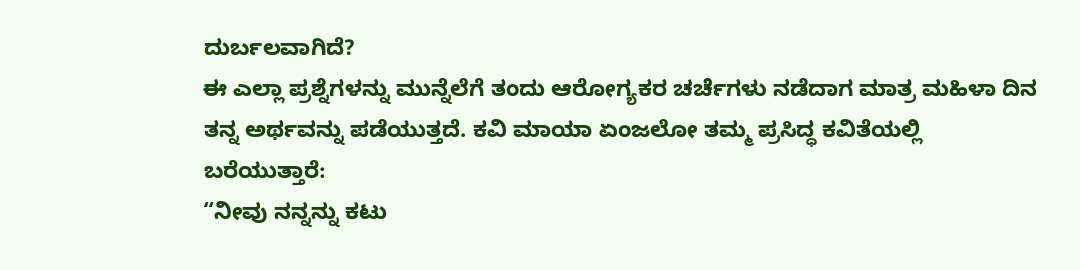ದುರ್ಬಲವಾಗಿದೆ?
ಈ ಎಲ್ಲಾ ಪ್ರಶ್ನೆಗಳನ್ನು ಮುನ್ನೆಲೆಗೆ ತಂದು ಆರೋಗ್ಯಕರ ಚರ್ಚೆಗಳು ನಡೆದಾಗ ಮಾತ್ರ ಮಹಿಳಾ ದಿನ ತನ್ನ ಅರ್ಥವನ್ನು ಪಡೆಯುತ್ತದೆ. ಕವಿ ಮಾಯಾ ಏಂಜಲೋ ತಮ್ಮ ಪ್ರಸಿದ್ಧ ಕವಿತೆಯಲ್ಲಿ ಬರೆಯುತ್ತಾರೆ:
“ನೀವು ನನ್ನನ್ನು ಕಟು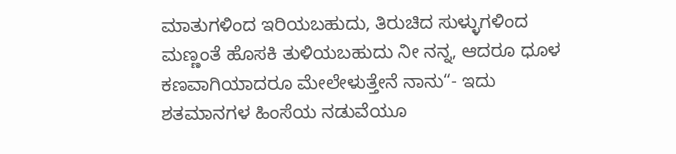ಮಾತುಗಳಿಂದ ಇರಿಯಬಹುದು, ತಿರುಚಿದ ಸುಳ್ಳುಗಳಿಂದ ಮಣ್ಣಂತೆ ಹೊಸಕಿ ತುಳಿಯಬಹುದು ನೀ ನನ್ನ, ಆದರೂ ಧೂಳ ಕಣವಾಗಿಯಾದರೂ ಮೇಲೇಳುತ್ತೇನೆ ನಾನು“- ಇದು ಶತಮಾನಗಳ ಹಿಂಸೆಯ ನಡುವೆಯೂ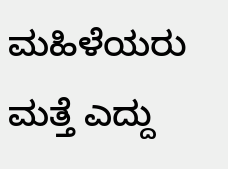ಮಹಿಳೆಯರು ಮತ್ತೆ ಎದ್ದು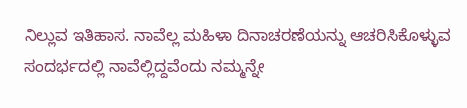ನಿಲ್ಲುವ ಇತಿಹಾಸ. ನಾವೆಲ್ಲ ಮಹಿಳಾ ದಿನಾಚರಣೆಯನ್ನು ಆಚರಿಸಿಕೊಳ್ಳುವ ಸಂದರ್ಭದಲ್ಲಿ ನಾವೆಲ್ಲಿದ್ದವೆಂದು ನಮ್ಮನ್ನೇ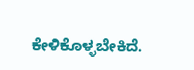ಕೇಳಿಕೊಳ್ಳಬೇಕಿದೆ.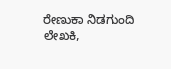ರೇಣುಕಾ ನಿಡಗುಂದಿ
ಲೇಖಕಿ,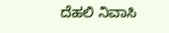ದೆಹಲಿ ನಿವಾಸಿ